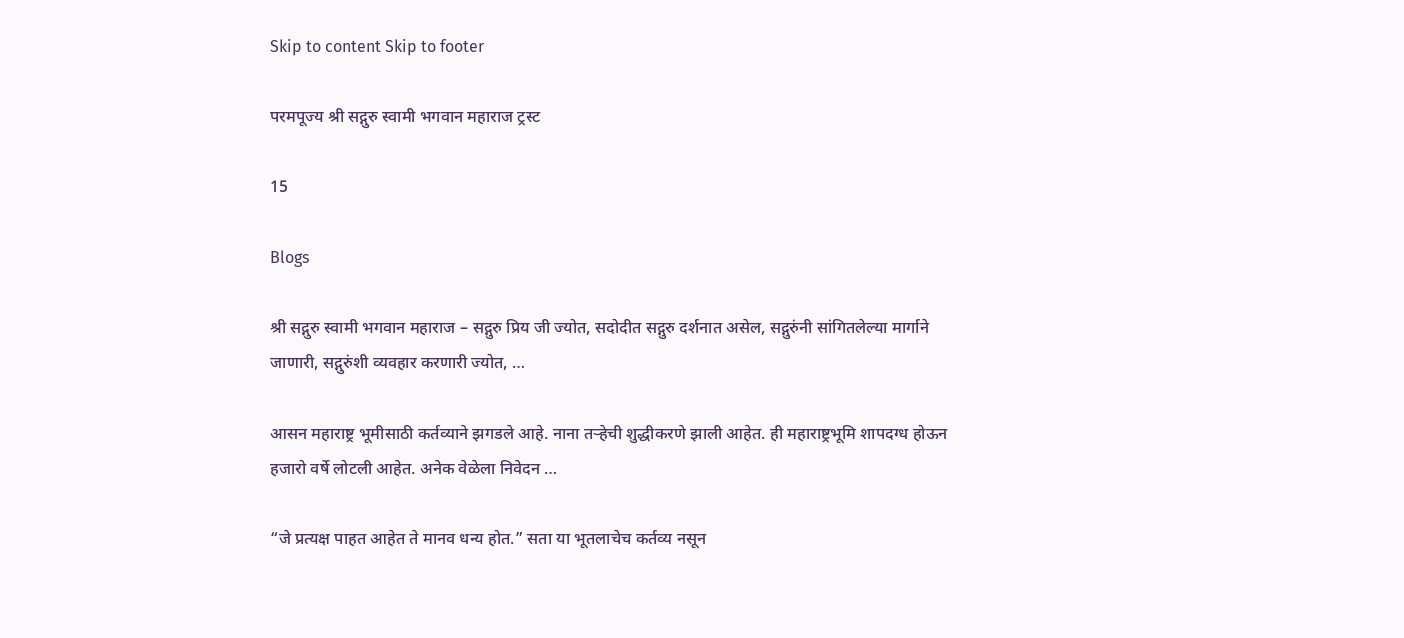Skip to content Skip to footer

परमपूज्य श्री सद्गुरु स्वामी भगवान महाराज ट्रस्ट

15

Blogs

श्री सद्गुरु स्वामी भगवान महाराज – सद्गुरु प्रिय जी ज्योत, सदोदीत सद्गुरु दर्शनात असेल, सद्गुरुंनी सांगितलेल्या मार्गाने जाणारी, सद्गुरुंशी व्यवहार करणारी ज्योत, …

आसन महाराष्ट्र भूमीसाठी कर्तव्याने झगडले आहे. नाना तऱ्हेची शुद्धीकरणे झाली आहेत. ही महाराष्ट्रभूमि शापदग्ध होऊन हजारो वर्षे लोटली आहेत. अनेक वेळेला निवेदन …

“जे प्रत्यक्ष पाहत आहेत ते मानव धन्य होत.” सता या भूतलाचेच कर्तव्य नसून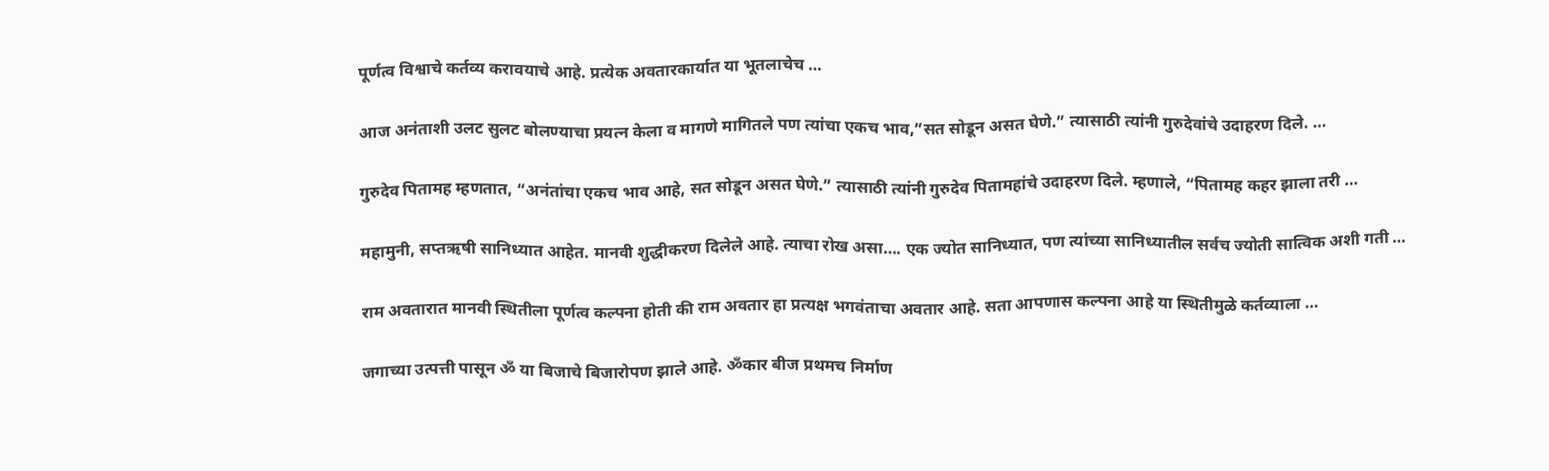पूर्णत्व विश्वाचे कर्तव्य करावयाचे आहे. प्रत्येक अवतारकार्यात या भूतलाचेच …

आज अनंताशी उलट सुलट बोलण्याचा प्रयत्न केला व मागणे मागितले पण त्यांचा एकच भाव,”सत सोडून असत घेणे.” त्यासाठी त्यांनी गुरुदेवांचे उदाहरण दिले. …

गुरुदेव पितामह म्हणतात, “अनंतांचा एकच भाव आहे, सत सोडून असत घेणे.” त्यासाठी त्यांनी गुरुदेव पितामहांचे उदाहरण दिले. म्हणाले, “पितामह कहर झाला तरी …

महामुनी, सप्तऋषी सानिध्यात आहेत. मानवी शुद्धीकरण दिलेले आहे. त्याचा रोख असा…. एक ज्योत सानिध्यात, पण त्यांच्या सानिध्यातील सर्वच ज्योती सात्विक अशी गती …

राम अवतारात मानवी स्थितीला पूर्णत्व कल्पना होती की राम अवतार हा प्रत्यक्ष भगवंताचा अवतार आहे. सता आपणास कल्पना आहे या स्थितीमुळे कर्तव्याला …

जगाच्या उत्पत्ती पासून ॐ या बिजाचे बिजारोपण झाले आहे. ॐकार बीज प्रथमच निर्माण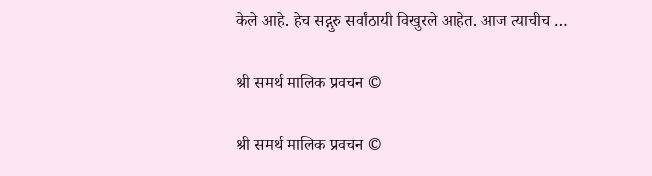केले आहे. हेच सद्गुरु सर्वांठायी विखुरले आहेत. आज त्याचीच …

श्री समर्थ मालिक प्रवचन ©

श्री समर्थ मालिक प्रवचन ©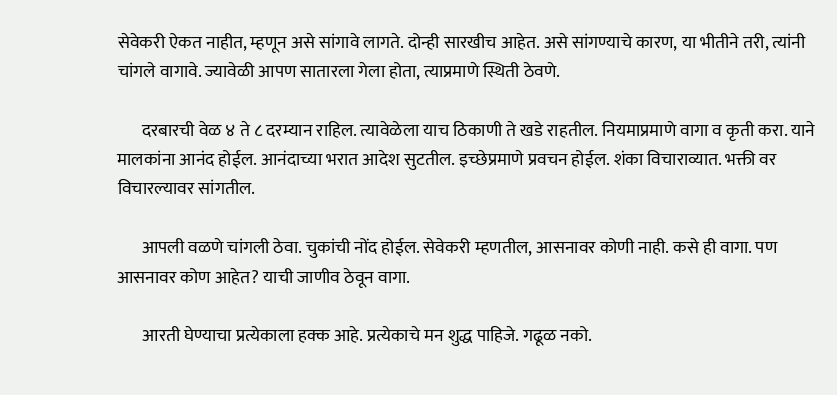सेवेकरी ऐकत नाहीत, म्हणून असे सांगावे लागते. दोन्ही सारखीच आहेत. असे सांगण्याचे कारण, या भीतीने तरी, त्यांनी चांगले वागावे. ज्यावेळी आपण सातारला गेला होता, त्याप्रमाणे स्थिती ठेवणे.

       दरबारची वेळ ४ ते ८ दरम्यान राहिल. त्यावेळेला याच ठिकाणी ते खडे राहतील. नियमाप्रमाणे वागा व कृती करा. याने मालकांना आनंद होईल. आनंदाच्या भरात आदेश सुटतील. इच्छेप्रमाणे प्रवचन होईल. शंका विचाराव्यात. भक्ती वर विचारल्यावर सांगतील.

       आपली वळणे चांगली ठेवा. चुकांची नोंद होईल. सेवेकरी म्हणतील, आसनावर कोणी नाही. कसे ही वागा. पण आसनावर कोण आहेत? याची जाणीव ठेवून वागा.

       आरती घेण्याचा प्रत्येकाला हक्क आहे. प्रत्येकाचे मन शुद्ध पाहिजे. गढूळ नको.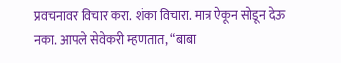प्रवचनावर विचार करा. शंका विचारा. मात्र ऐकून सोडून देऊ नका. आपले सेवेकरी म्हणतात, “बाबा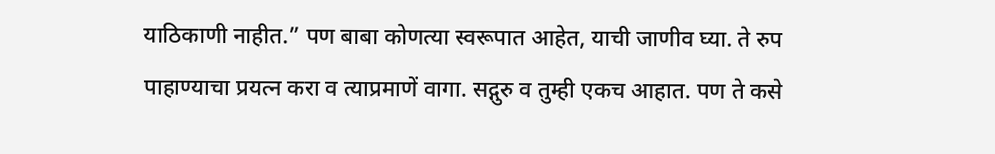याठिकाणी नाहीत.” पण बाबा कोणत्या स्वरूपात आहेत, याची जाणीव घ्या. ते रुप पाहाण्याचा प्रयत्न करा व त्याप्रमाणें वागा. सद्गुरु व तुम्ही एकच आहात. पण ते कसे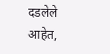दडलेले आहेत,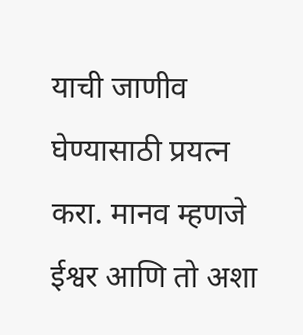याची जाणीव घेण्यासाठी प्रयत्न करा. मानव म्हणजे ईश्वर आणि तो अशा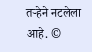तऱ्हेने नटलेला आहे. ©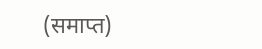(समाप्त)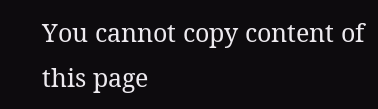You cannot copy content of this page